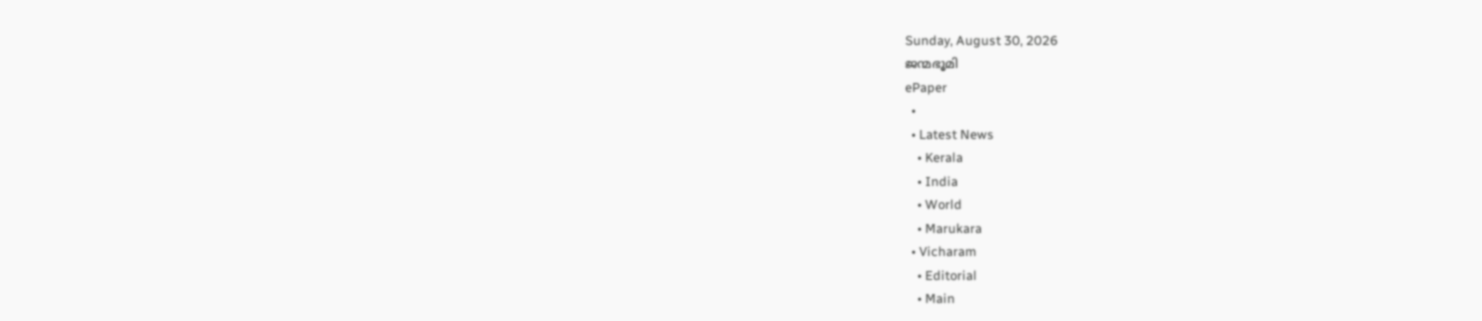Sunday, August 30, 2026
ജന്മഭൂമി
ePaper
  •
  • Latest News
    • Kerala
    • India
    • World
    • Marukara
  • Vicharam
    • Editorial
    • Main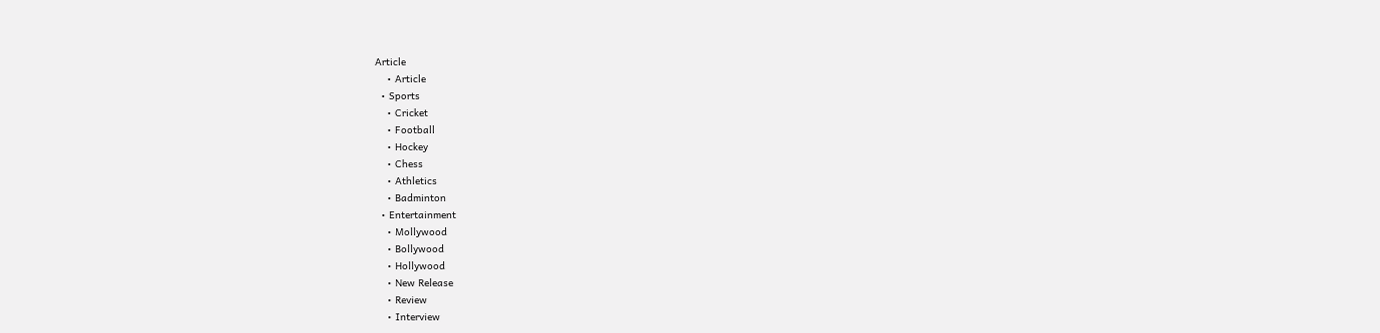Article
    • Article
  • Sports
    • Cricket
    • Football
    • Hockey
    • Chess
    • Athletics
    • Badminton
  • Entertainment
    • Mollywood
    • Bollywood
    • Hollywood
    • New Release
    • Review
    • Interview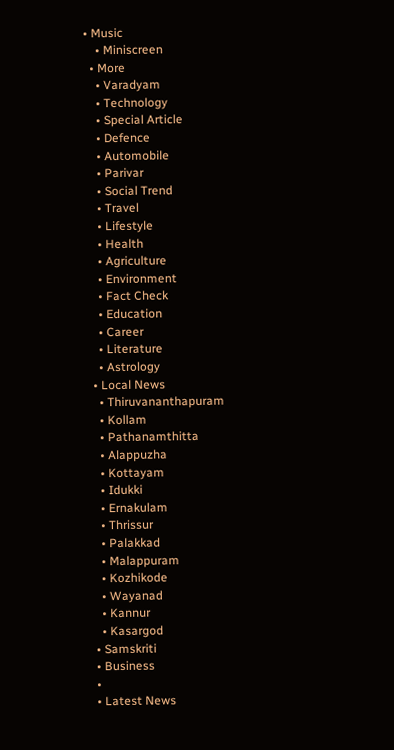• Music
    • Miniscreen
  • More
    • Varadyam
    • Technology
    • Special Article
    • Defence
    • Automobile
    • Parivar
    • Social Trend
    • Travel
    • Lifestyle
    • Health
    • Agriculture
    • Environment
    • Fact Check
    • Education
    • Career
    • Literature
    • Astrology
  • Local News
    • Thiruvananthapuram
    • Kollam
    • Pathanamthitta
    • Alappuzha
    • Kottayam
    • Idukki
    • Ernakulam
    • Thrissur
    • Palakkad
    • Malappuram
    • Kozhikode
    • Wayanad
    • Kannur
    • Kasargod
  • Samskriti
  • Business
  •
  • Latest News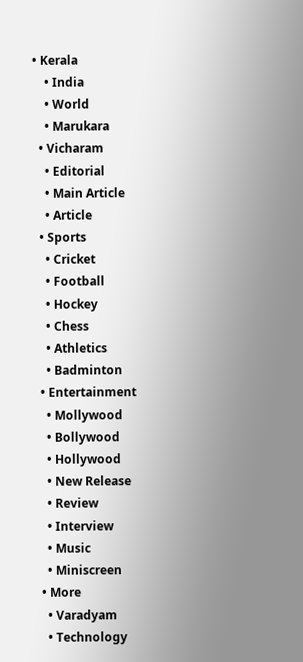• Kerala
    • India
    • World
    • Marukara
  • Vicharam
    • Editorial
    • Main Article
    • Article
  • Sports
    • Cricket
    • Football
    • Hockey
    • Chess
    • Athletics
    • Badminton
  • Entertainment
    • Mollywood
    • Bollywood
    • Hollywood
    • New Release
    • Review
    • Interview
    • Music
    • Miniscreen
  • More
    • Varadyam
    • Technology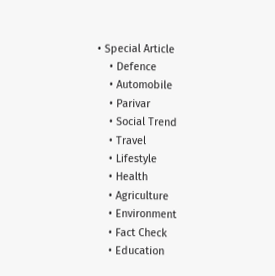• Special Article
    • Defence
    • Automobile
    • Parivar
    • Social Trend
    • Travel
    • Lifestyle
    • Health
    • Agriculture
    • Environment
    • Fact Check
    • Education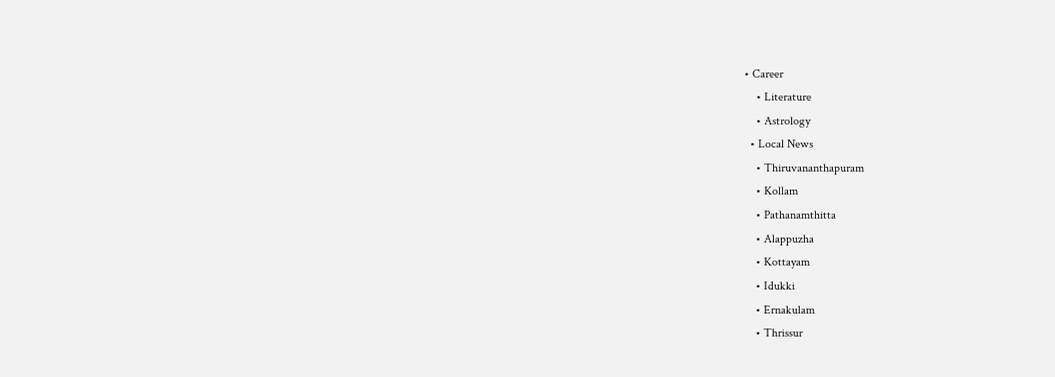• Career
    • Literature
    • Astrology
  • Local News
    • Thiruvananthapuram
    • Kollam
    • Pathanamthitta
    • Alappuzha
    • Kottayam
    • Idukki
    • Ernakulam
    • Thrissur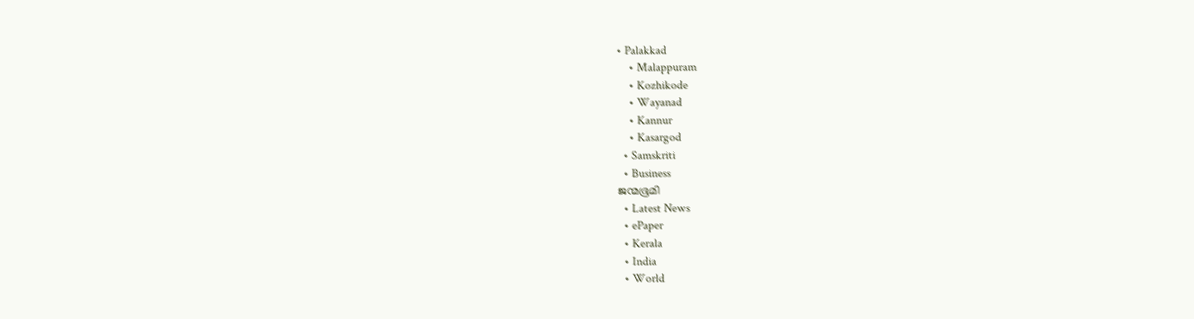• Palakkad
    • Malappuram
    • Kozhikode
    • Wayanad
    • Kannur
    • Kasargod
  • Samskriti
  • Business
ജന്മഭൂമി
  • Latest News
  • ePaper
  • Kerala
  • India
  • World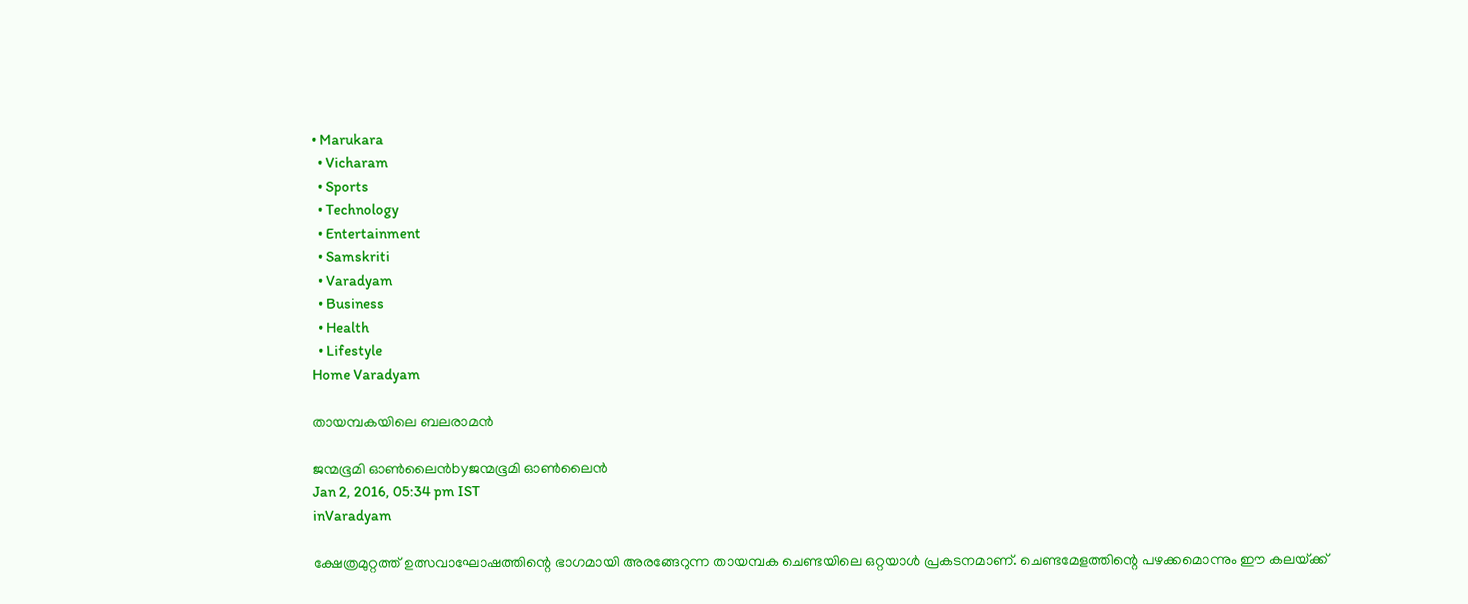• Marukara
  • Vicharam
  • Sports
  • Technology
  • Entertainment
  • Samskriti
  • Varadyam
  • Business
  • Health
  • Lifestyle
Home Varadyam

തായമ്പകയിലെ ബലരാമന്‍

ജന്മഭൂമി ഓണ്‍ലൈന്‍byജന്മഭൂമി ഓണ്‍ലൈന്‍
Jan 2, 2016, 05:34 pm IST
inVaradyam

ക്ഷേത്രമുറ്റത്ത് ഉത്സവാഘോഷത്തിന്റെ ഭാഗമായി അരങ്ങേറുന്ന തായമ്പക ചെണ്ടയിലെ ഒറ്റയാള്‍ പ്രകടനമാണ്. ചെണ്ടമേളത്തിന്റെ പഴക്കമൊന്നും ഈ കലയ്‌ക്ക്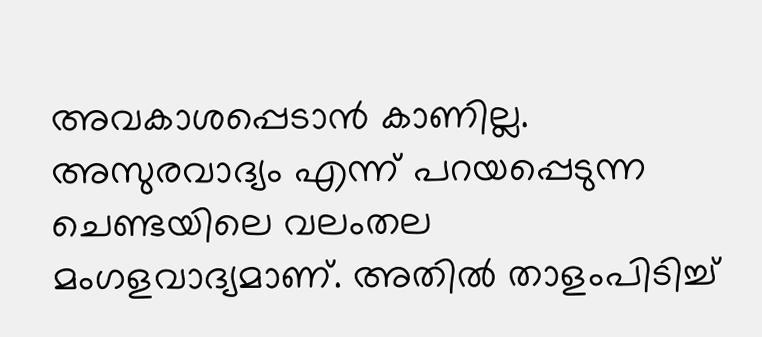അവകാശപ്പെടാന്‍ കാണില്ല. അസുരവാദ്യം എന്ന് പറയപ്പെടുന്ന ചെണ്ടയിലെ വലംതല മംഗളവാദ്യമാണ്. അതില്‍ താളംപിടിച്ച്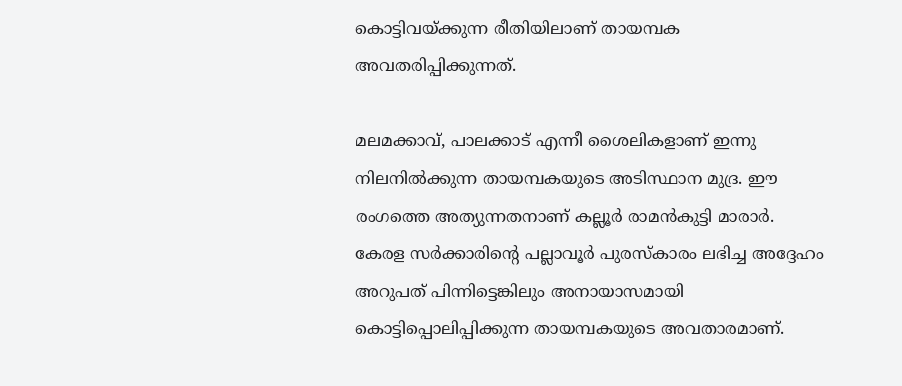കൊട്ടിവയ്‌ക്കുന്ന രീതിയിലാണ് തായമ്പക അവതരിപ്പിക്കുന്നത്.

മലമക്കാവ്, പാലക്കാട് എന്നീ ശൈലികളാണ് ഇന്നു നിലനില്‍ക്കുന്ന തായമ്പകയുടെ അടിസ്ഥാന മുദ്ര. ഈ രംഗത്തെ അത്യുന്നതനാണ് കല്ലൂര്‍ രാമന്‍കുട്ടി മാരാര്‍. കേരള സര്‍ക്കാരിന്റെ പല്ലാവൂര്‍ പുരസ്‌കാരം ലഭിച്ച അദ്ദേഹം അറുപത് പിന്നിട്ടെങ്കിലും അനായാസമായി കൊട്ടിപ്പൊലിപ്പിക്കുന്ന തായമ്പകയുടെ അവതാരമാണ്.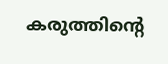കരുത്തിന്റെ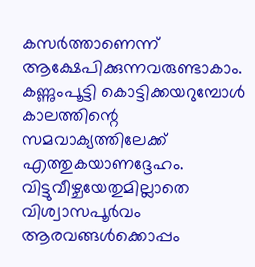കസര്‍ത്താണെന്ന് ആക്ഷേപിക്കുന്നവരുണ്ടാകാം. കണ്ണുംപൂട്ടി കൊട്ടിക്കയറുമ്പോള്‍ കാലത്തിന്റെ സമവാക്യത്തിലേക്ക് എത്തുകയാണദ്ദേഹം. വിട്ടുവീഴ്ചയേതുമില്ലാതെ വിശ്വാസപൂര്‍വം ആരവങ്ങള്‍ക്കൊപ്പം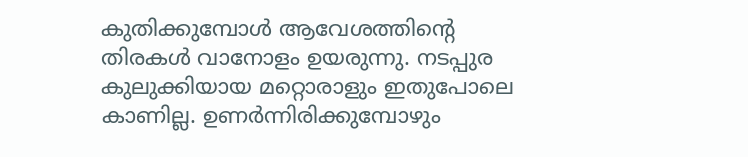കുതിക്കുമ്പോള്‍ ആവേശത്തിന്റെ തിരകള്‍ വാനോളം ഉയരുന്നു. നടപ്പുര കുലുക്കിയായ മറ്റൊരാളും ഇതുപോലെ കാണില്ല. ഉണര്‍ന്നിരിക്കുമ്പോഴും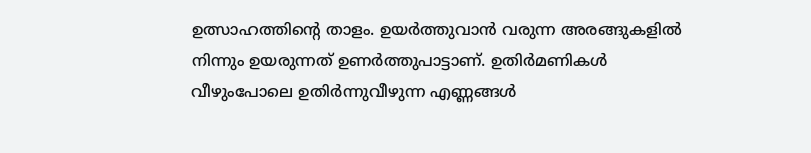ഉത്സാഹത്തിന്റെ താളം. ഉയര്‍ത്തുവാന്‍ വരുന്ന അരങ്ങുകളില്‍ നിന്നും ഉയരുന്നത് ഉണര്‍ത്തുപാട്ടാണ്. ഉതിര്‍മണികള്‍ വീഴുംപോലെ ഉതിര്‍ന്നുവീഴുന്ന എണ്ണങ്ങള്‍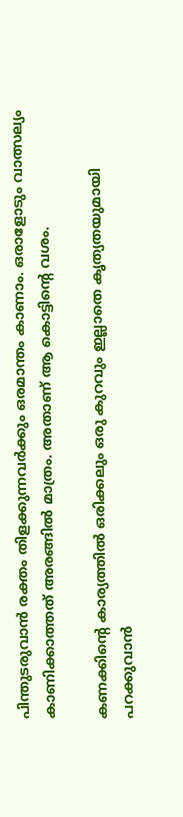പിന്തുടരുവാന്‍ രക്തം തിളക്കുന്നവര്‍ക്കും ഒരമാന്തം കാണാം. ഒരാളോടും വാത്സല്യം കാണിക്കാത്തത് അരങ്ങില്‍ മാത്രം. അതാണ് ആ കൊട്ടിന്റെ വശം.

കണക്കിന്റെ കാര്യത്തില്‍ ഒരിക്കലും ഒരു കുറവും ഇല്ലാതെ കൃത്യതയുമായി പറക്കുവാന്‍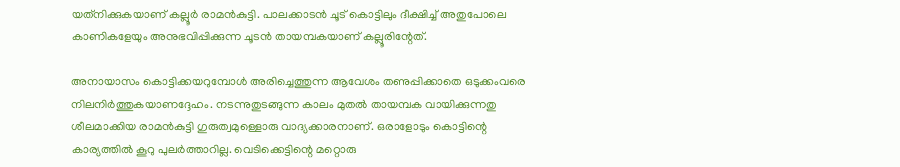യത്‌നിക്കുകയാണ് കല്ലൂര്‍ രാമന്‍കുട്ടി. പാലക്കാടന്‍ ചൂട് കൊട്ടിലും ദീക്ഷിച്ച് അതുപോലെ കാണികളേയും അനുഭവിപ്പിക്കുന്ന ചൂടന്‍ തായമ്പകയാണ് കല്ലൂരിന്റേത്.

അനായാസം കൊട്ടിക്കയറുമ്പോള്‍ അരിച്ചെത്തുന്ന ആവേശം തണുപ്പിക്കാതെ ഒടുക്കംവരെ നിലനിര്‍ത്തുകയാണദ്ദേഹം. നടന്നുതുടങ്ങുന്ന കാലം മുതല്‍ തായമ്പക വായിക്കുന്നതു ശീലമാക്കിയ രാമന്‍കുട്ടി ഗുരുത്വമുള്ളൊരു വാദ്യക്കാരനാണ്. ഒരാളോടും കൊട്ടിന്റെ കാര്യത്തില്‍ കൂറു പുലര്‍ത്താറില്ല. വെടിക്കെട്ടിന്റെ മറ്റൊരു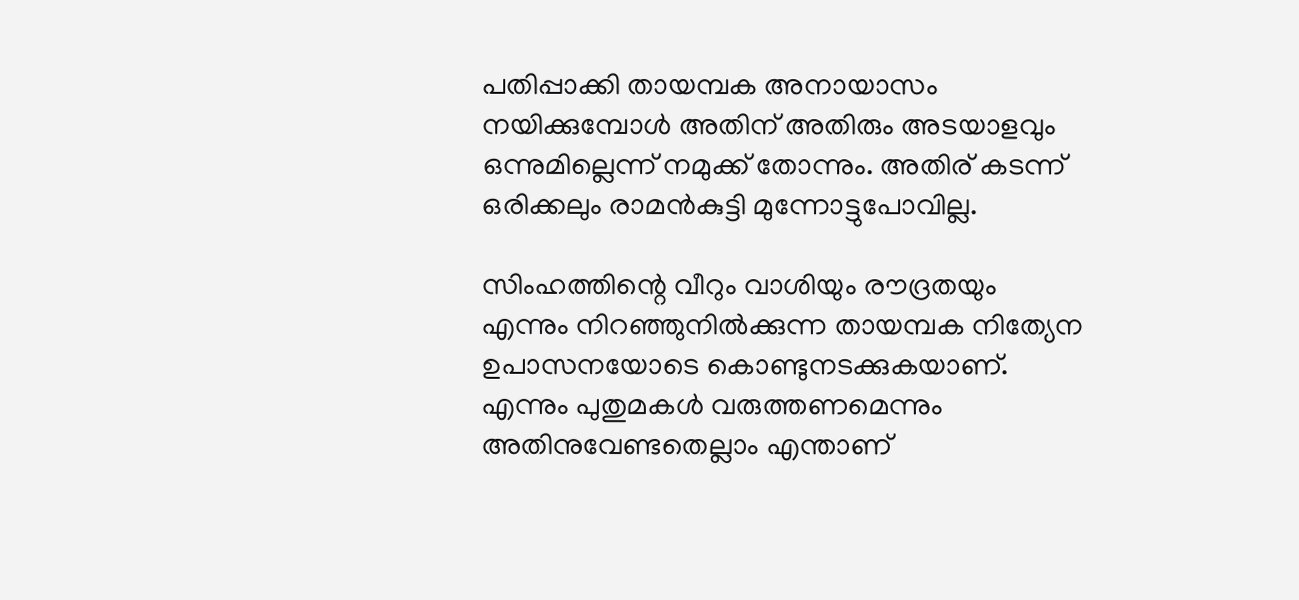പതിപ്പാക്കി തായമ്പക അനായാസം നയിക്കുമ്പോള്‍ അതിന് അതിരും അടയാളവും ഒന്നുമില്ലെന്ന് നമുക്ക് തോന്നും. അതിര് കടന്ന് ഒരിക്കലും രാമന്‍കുട്ടി മുന്നോട്ടുപോവില്ല.

സിംഹത്തിന്റെ വീറും വാശിയും രൗദ്രതയും എന്നും നിറഞ്ഞുനില്‍ക്കുന്ന തായമ്പക നിത്യേന ഉപാസനയോടെ കൊണ്ടുനടക്കുകയാണ്. എന്നും പുതുമകള്‍ വരുത്തണമെന്നും അതിനുവേണ്ടതെല്ലാം എന്താണ്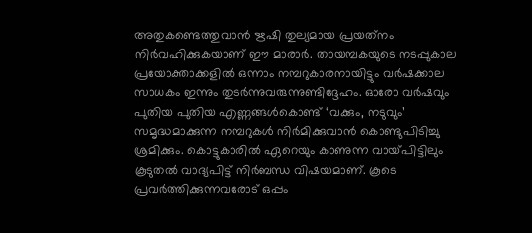അതുകണ്ടെത്തുവാന്‍ ഋഷി തുല്യമായ പ്രയത്‌നം നിര്‍വഹിക്കുകയാണ് ഈ മാരാര്‍. തായമ്പകയുടെ നടപ്പുകാല പ്രയോക്താക്കളില്‍ ഒന്നാം നമ്പറുകാരനായിട്ടും വര്‍ഷക്കാല സാധകം ഇന്നും തുടര്‍ന്നുവരുന്നുണ്ടിദ്ദേഹം. ഓരോ വര്‍ഷവും പുതിയ പുതിയ എണ്ണങ്ങള്‍കൊണ്ട് ‘വക്കും, നടുവും’ സമൃദ്ധമാക്കുന്ന നമ്പറുകള്‍ നിര്‍മിക്കുവാന്‍ കൊണ്ടുപിടിച്ചു ശ്രമിക്കും. കൊട്ടുകാരില്‍ ഏറെയും കാണുന്ന വായ്‌പിട്ടിലും കൂടുതല്‍ വാദ്യപിട്ട് നിര്‍ബന്ധ വിഷയമാണ്. കൂടെ പ്രവര്‍ത്തിക്കുന്നവരോട് ഒപ്പം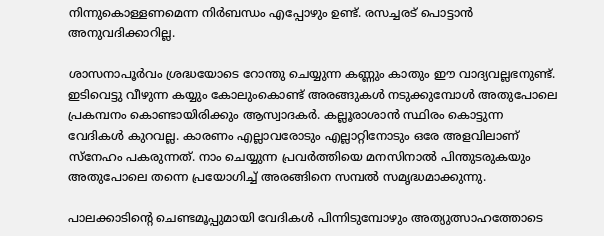നിന്നുകൊള്ളണമെന്ന നിര്‍ബന്ധം എപ്പോഴും ഉണ്ട്. രസച്ചരട് പൊട്ടാന്‍ അനുവദിക്കാറില്ല.

ശാസനാപൂര്‍വം ശ്രദ്ധയോടെ റോന്തു ചെയ്യുന്ന കണ്ണും കാതും ഈ വാദ്യവല്ലഭനുണ്ട്. ഇടിവെട്ടു വീഴുന്ന കയ്യും കോലുംകൊണ്ട് അരങ്ങുകള്‍ നടുക്കുമ്പോള്‍ അതുപോലെ പ്രകമ്പനം കൊണ്ടായിരിക്കും ആസ്വാദകര്‍. കല്ലൂരാശാന്‍ സ്ഥിരം കൊട്ടുന്ന വേദികള്‍ കുറവല്ല. കാരണം എല്ലാവരോടും എല്ലാറ്റിനോടും ഒരേ അളവിലാണ് സ്‌നേഹം പകരുന്നത്. നാം ചെയ്യുന്ന പ്രവര്‍ത്തിയെ മനസിനാല്‍ പിന്തുടരുകയും അതുപോലെ തന്നെ പ്രയോഗിച്ച് അരങ്ങിനെ സമ്പല്‍ സമൃദ്ധമാക്കുന്നു.

പാലക്കാടിന്റെ ചെണ്ടമൂപ്പുമായി വേദികള്‍ പിന്നിടുമ്പോഴും അത്യുത്സാഹത്തോടെ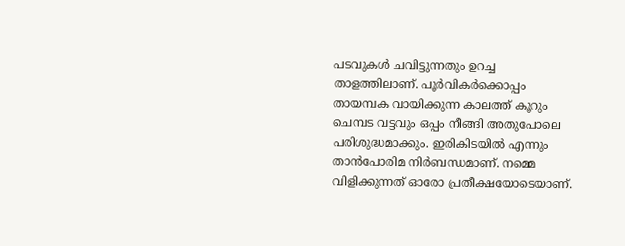പടവുകള്‍ ചവിട്ടുന്നതും ഉറച്ച താളത്തിലാണ്. പൂര്‍വികര്‍ക്കൊപ്പം തായമ്പക വായിക്കുന്ന കാലത്ത് കൂറും ചെമ്പട വട്ടവും ഒപ്പം നീങ്ങി അതുപോലെ പരിശുദ്ധമാക്കും. ഇരികിടയില്‍ എന്നും താന്‍പോരിമ നിര്‍ബന്ധമാണ്. നമ്മെ വിളിക്കുന്നത് ഓരോ പ്രതീക്ഷയോടെയാണ്.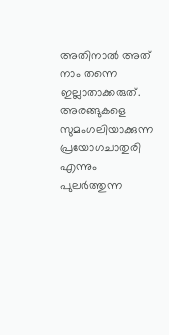അതിനാല്‍ അത് നാം തന്നെ ഇല്ലാതാക്കരുത്. അരങ്ങുകളെ സുമംഗലിയാക്കുന്ന പ്രയോഗചാതുരി എന്നും പുലര്‍ത്തുന്ന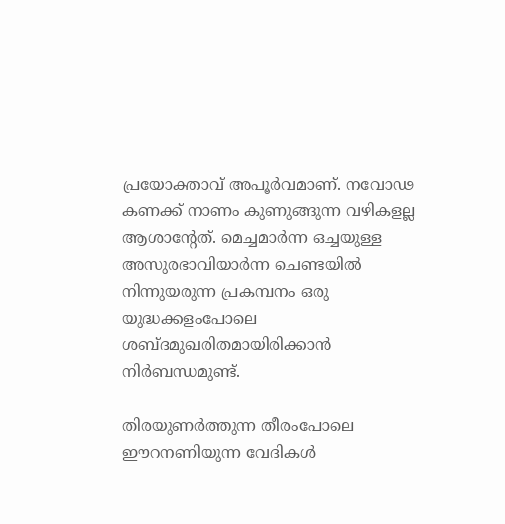പ്രയോക്താവ് അപൂര്‍വമാണ്. നവോഢ കണക്ക് നാണം കുണുങ്ങുന്ന വഴികളല്ല ആശാന്റേത്. മെച്ചമാര്‍ന്ന ഒച്ചയുള്ള അസുരഭാവിയാര്‍ന്ന ചെണ്ടയില്‍ നിന്നുയരുന്ന പ്രകമ്പനം ഒരു യുദ്ധക്കളംപോലെ ശബ്ദമുഖരിതമായിരിക്കാന്‍ നിര്‍ബന്ധമുണ്ട്.

തിരയുണര്‍ത്തുന്ന തീരംപോലെ ഈറനണിയുന്ന വേദികള്‍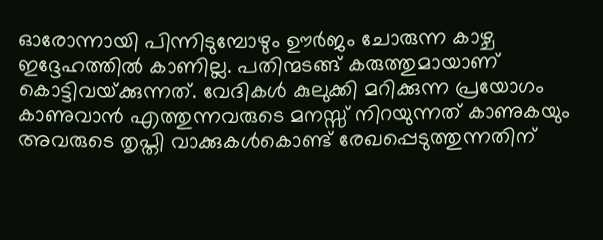ഓരോന്നായി പിന്നിടുമ്പോഴും ഊര്‍ജം ചോരുന്ന കാഴ്ച ഇദ്ദേഹത്തില്‍ കാണില്ല. പതിന്മടങ്ങ് കരുത്തുമായാണ് കൊട്ടിവയ്‌ക്കുന്നത്. വേദികള്‍ കുലുക്കി മറിക്കുന്ന പ്രയോഗം കാണുവാന്‍ എത്തുന്നവരുടെ മനസ്സ് നിറയുന്നത് കാണുകയും അവരുടെ തൃപ്തി വാക്കുകള്‍കൊണ്ട് രേഖപ്പെടുത്തുന്നതിന്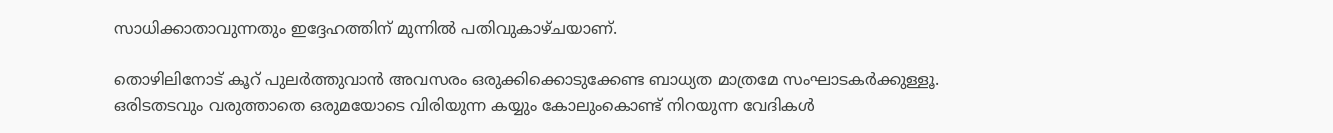സാധിക്കാതാവുന്നതും ഇദ്ദേഹത്തിന് മുന്നില്‍ പതിവുകാഴ്ചയാണ്.

തൊഴിലിനോട് കൂറ് പുലര്‍ത്തുവാന്‍ അവസരം ഒരുക്കിക്കൊടുക്കേണ്ട ബാധ്യത മാത്രമേ സംഘാടകര്‍ക്കുള്ളൂ. ഒരിടതടവും വരുത്താതെ ഒരുമയോടെ വിരിയുന്ന കയ്യും കോലുംകൊണ്ട് നിറയുന്ന വേദികള്‍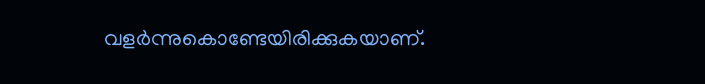വളര്‍ന്നുകൊണ്ടേയിരിക്കുകയാണ്.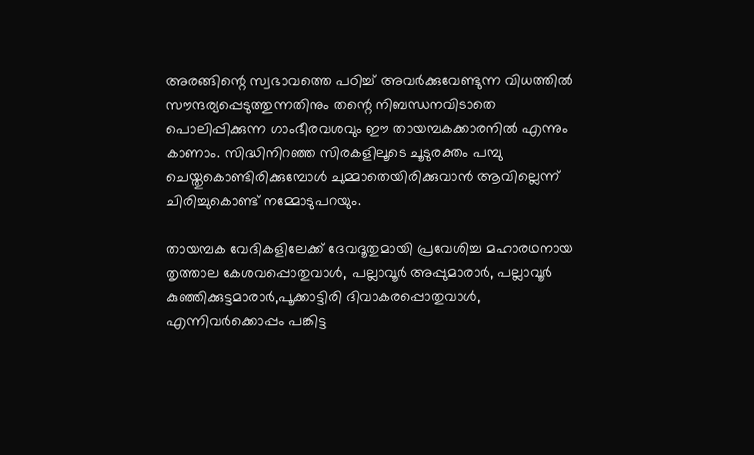അരങ്ങിന്റെ സ്വഭാവത്തെ പഠിച്ച് അവര്‍ക്കുവേണ്ടുന്ന വിധത്തില്‍ സൗന്ദര്യപ്പെടുത്തുന്നതിനും തന്റെ നിബന്ധനവിടാതെ പൊലിപ്പിക്കുന്ന ഗാംഭീരവശവും ഈ തായമ്പകക്കാരനില്‍ എന്നും കാണാം. സിദ്ധിനിറഞ്ഞ സിരകളിലൂടെ ചൂടുരക്തം പമ്പു ചെയ്തുകൊണ്ടിരിക്കുമ്പോള്‍ ചുമ്മാതെയിരിക്കുവാന്‍ ആവില്ലെന്ന് ചിരിച്ചുകൊണ്ട് നമ്മോടുപറയും.

തായമ്പക വേദികളിലേക്ക് ദേവദൂതുമായി പ്രവേശിച്ച മഹാരഥനായ തൃത്താല കേശവപ്പൊതുവാള്‍, പല്ലാവൂര്‍ അപ്പുമാരാര്‍, പല്ലാവൂര്‍ കുഞ്ഞിക്കുട്ടമാരാര്‍,പൂക്കാട്ടിരി ദിവാകരപ്പൊതുവാള്‍, എന്നിവര്‍ക്കൊപ്പം പങ്കിട്ട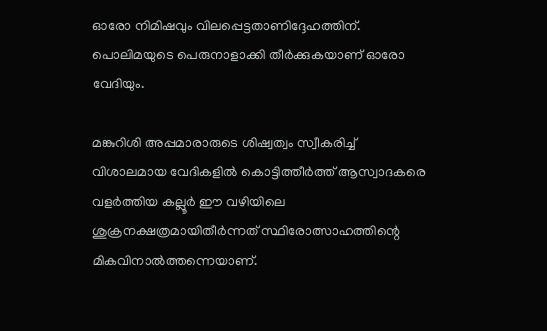ഓരോ നിമിഷവും വിലപ്പെട്ടതാണിദ്ദേഹത്തിന്. പൊലിമയുടെ പെരുനാളാക്കി തീര്‍ക്കുകയാണ് ഓരോ വേദിയും.

മങ്കുറിശി അപ്പമാരാരുടെ ശിഷ്വത്വം സ്വീകരിച്ച് വിശാലമായ വേദികളില്‍ കൊട്ടിത്തീര്‍ത്ത് ആസ്വാദകരെ വളര്‍ത്തിയ കല്ലൂര്‍ ഈ വഴിയിലെ ശുക്രനക്ഷത്രമായിതീര്‍ന്നത് സ്ഥിരോത്സാഹത്തിന്റെ മികവിനാല്‍ത്തന്നെയാണ്.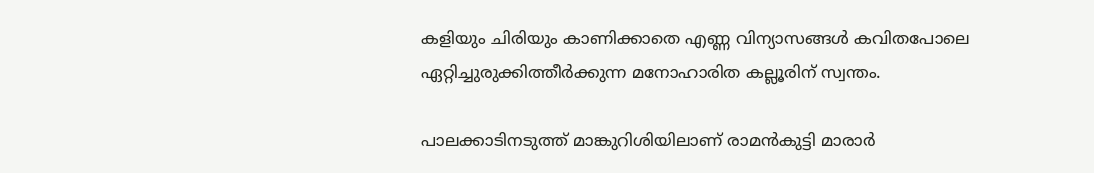കളിയും ചിരിയും കാണിക്കാതെ എണ്ണ വിന്യാസങ്ങള്‍ കവിതപോലെ ഏറ്റിച്ചുരുക്കിത്തീര്‍ക്കുന്ന മനോഹാരിത കല്ലൂരിന് സ്വന്തം.

പാലക്കാടിനടുത്ത് മാങ്കുറിശിയിലാണ് രാമന്‍കുട്ടി മാരാര്‍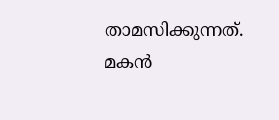താമസിക്കുന്നത്. മകന്‍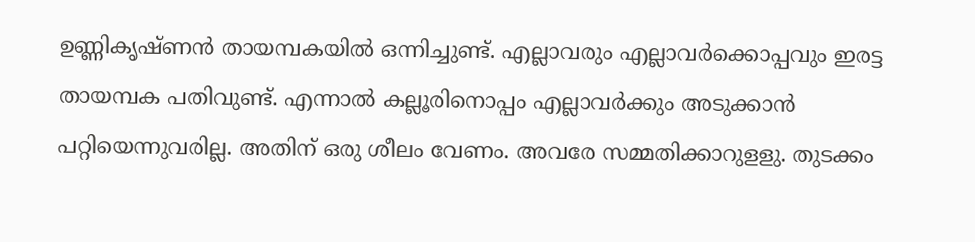ഉണ്ണികൃഷ്ണന്‍ തായമ്പകയില്‍ ഒന്നിച്ചുണ്ട്. എല്ലാവരും എല്ലാവര്‍ക്കൊപ്പവും ഇരട്ട തായമ്പക പതിവുണ്ട്. എന്നാല്‍ കല്ലൂരിനൊപ്പം എല്ലാവര്‍ക്കും അടുക്കാന്‍ പറ്റിയെന്നുവരില്ല. അതിന് ഒരു ശീലം വേണം. അവരേ സമ്മതിക്കാറുളളു. തുടക്കം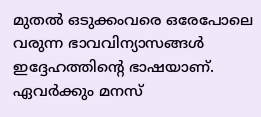മുതല്‍ ഒടുക്കംവരെ ഒരേപോലെ വരുന്ന ഭാവവിന്യാസങ്ങള്‍ ഇദ്ദേഹത്തിന്റെ ഭാഷയാണ്. ഏവര്‍ക്കും മനസ്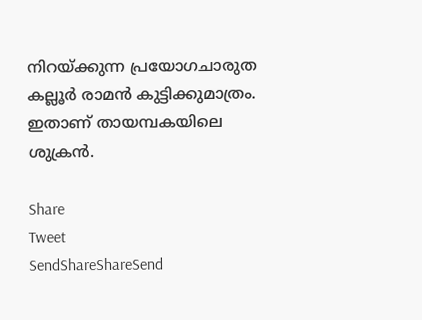നിറയ്‌ക്കുന്ന പ്രയോഗചാരുത കല്ലൂര്‍ രാമന്‍ കുട്ടിക്കുമാത്രം. ഇതാണ് തായമ്പകയിലെ ശുക്രന്‍.

Share
Tweet
SendShareShareSend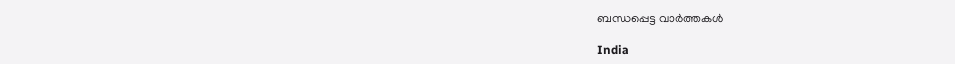ബന്ധപ്പെട്ട വാര്‍ത്തകള്‍

India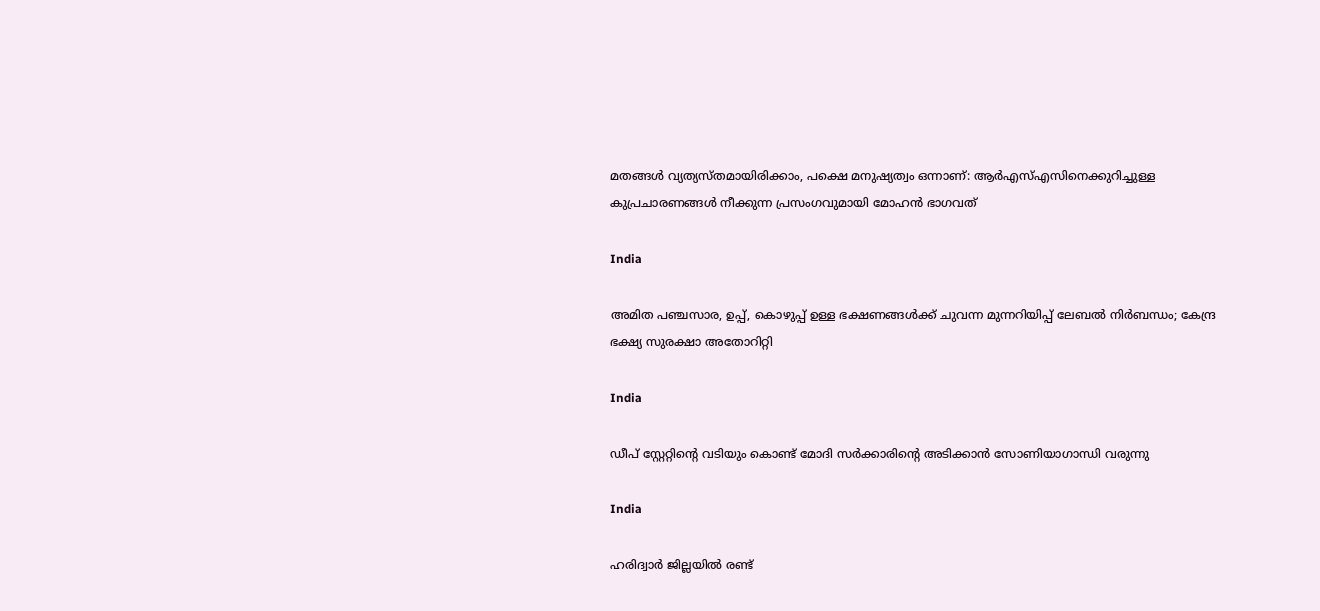മതങ്ങള്‍ വ്യത്യസ്തമായിരിക്കാം, പക്ഷെ മനുഷ്യത്വം ഒന്നാണ്: ആര്‍എസ്എസിനെക്കുറിച്ചുള്ള കുപ്രചാരണങ്ങള്‍ നീക്കുന്ന പ്രസംഗവുമായി മോഹന്‍ ഭാഗവത്

India

അമിത പഞ്ചസാര, ഉപ്പ്, കൊഴുപ്പ് ഉള്ള ഭക്ഷണങ്ങള്‍ക്ക് ചുവന്ന മുന്നറിയിപ്പ് ലേബല്‍ നിര്‍ബന്ധം; കേന്ദ്ര ഭക്ഷ്യ സുരക്ഷാ അതോറിറ്റി

India

ഡീപ് സ്റ്റേറ്റിന്റെ വടിയും കൊണ്ട് മോദി സര്‍ക്കാരിന്റെ അടിക്കാന്‍ സോണിയാഗാന്ധി വരുന്നു

India

ഹരിദ്വാർ ജില്ലയിൽ രണ്ട്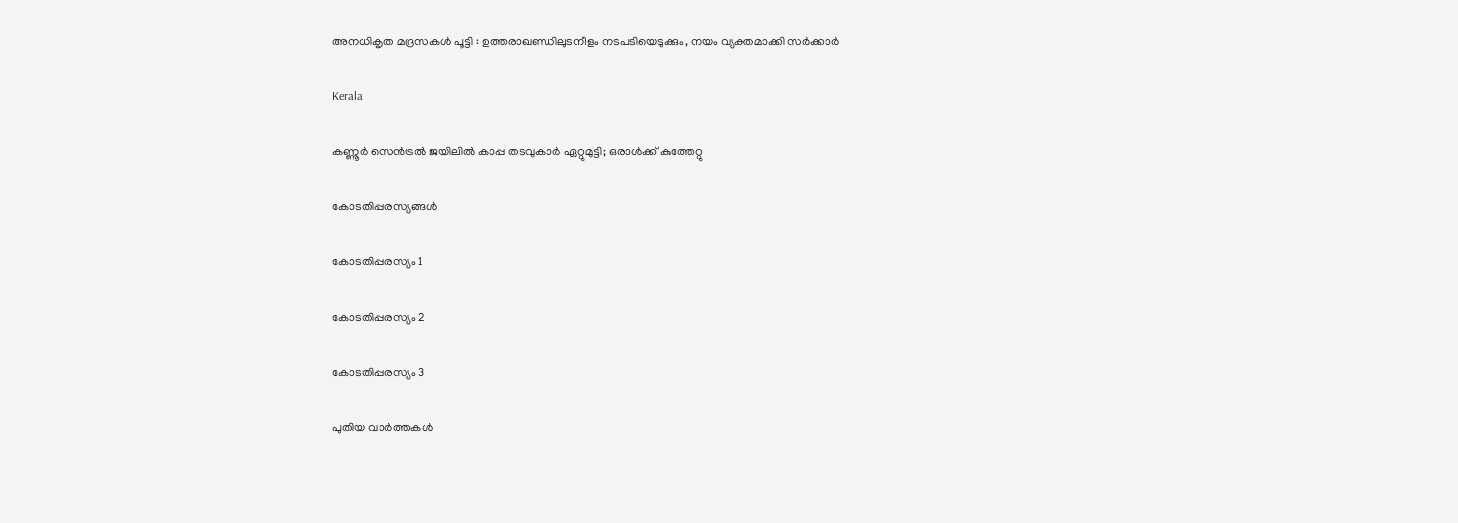അനധികൃത മദ്രസകൾ പൂട്ടി : ഉത്തരാഖണ്ഡിലുടനീളം നടപടിയെടുക്കും, നയം വ്യക്തമാക്കി സർക്കാർ

Kerala

കണ്ണൂര്‍ സെന്‍ട്രല്‍ ജയിലില്‍ കാപ്പ തടവുകാര്‍ ഏറ്റുമുട്ടി; ഒരാള്‍ക്ക് കുത്തേറ്റു

കോടതിപ്പരസ്യങ്ങള്‍

കോടതിപ്പരസ്യം 1

കോടതിപ്പരസ്യം 2

കോടതിപ്പരസ്യം 3

പുതിയ വാര്‍ത്തകള്‍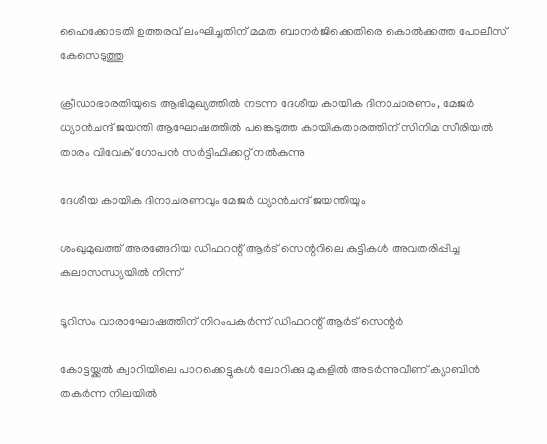ഹൈക്കോടതി ഉത്തരവ് ലംഘിച്ചതിന് മമത ബാനർജിക്കെതിരെ കൊൽക്കത്ത പോലീസ് കേസെടുത്തു

ക്രീഡാഭാരതിയുടെ ആഭിമുഖ്യത്തില്‍ നടന്ന ദേശീയ കായിക ദിനാചാരണം, മേജര്‍ ധ്യാന്‍ചന്ദ് ജയന്തി ആഘോഷത്തില്‍ പങ്കെടുത്ത കായികതാരത്തിന് സിനിമ സീരിയല്‍ താരം വിവേക് ഗോപന്‍ സര്‍ട്ടിഫിക്കറ്റ് നല്‍കുന്നു

ദേശീയ കായിക ദിനാചരണവും മേജര്‍ ധ്യാന്‍ചന്ദ് ജയന്തിയും

ശംഖുമുഖത്ത് അരങ്ങേറിയ ഡിഫറന്റ് ആര്‍ട് സെന്ററിലെ കുട്ടികള്‍ അവതരിപ്പിച്ച കലാസന്ധ്യയില്‍ നിന്ന്‌

ടൂറിസം വാരാഘോഷത്തിന് നിറംപകര്‍ന്ന് ഡിഫറന്റ് ആര്‍ട് സെന്റര്‍

കോട്ടയ്ക്കല്‍ ക്വാറിയിലെ പാറക്കെട്ടുകള്‍ ലോറിക്കു മുകളില്‍ അടര്‍ന്നുവീണ് ക്യാബിന്‍ തകര്‍ന്ന നിലയില്‍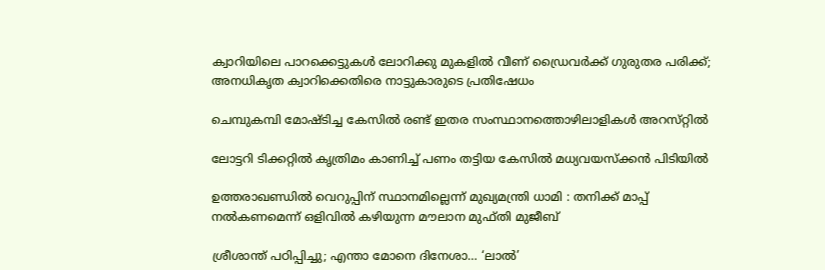ക്വാറിയിലെ പാറക്കെട്ടുകള്‍ ലോറിക്കു മുകളില്‍ വീണ് ഡ്രൈവര്‍ക്ക് ഗുരുതര പരിക്ക്; അനധികൃത ക്വാറിക്കെതിരെ നാട്ടുകാരുടെ പ്രതിഷേധം

ചെമ്പുകമ്പി മോഷ്ടിച്ച കേസിൽ രണ്ട് ഇതര സംസ്ഥാനത്തൊഴിലാളികൾ അറസ്‌റ്റിൽ

ലോട്ടറി ടിക്കറ്റിൽ കൃത്രിമം കാണിച്ച് പണം തട്ടിയ കേസിൽ മധ്യവയസ്ക്കൻ പിടിയിൽ

ഉത്തരാഖണ്ഡിൽ വെറുപ്പിന് സ്ഥാനമില്ലെന്ന് മുഖ്യമന്ത്രി ധാമി : തനിക്ക് മാപ്പ് നൽകണമെന്ന് ഒളിവിൽ കഴിയുന്ന മൗലാന മുഫ്തി മുജീബ്

ശ്രീശാന്ത് പഠിപ്പിച്ചു; എന്താ മോനെ ദിനേശാ… ‘ലാല്‍’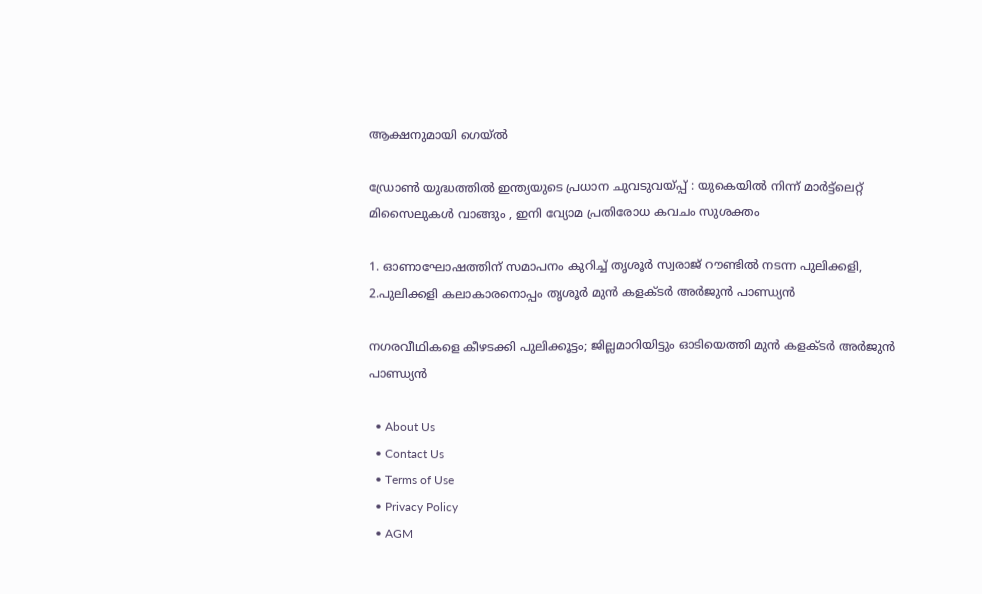ആക്ഷനുമായി ഗെയ്ല്‍

ഡ്രോൺ യുദ്ധത്തിൽ ഇന്ത്യയുടെ പ്രധാന ചുവടുവയ്‌പ്പ് : യുകെയിൽ നിന്ന് മാർട്ട്ലെറ്റ് മിസൈലുകൾ വാങ്ങും , ഇനി വ്യോമ പ്രതിരോധ കവചം സുശക്തം

1. ഓണാഘോഷത്തിന് സമാപനം കുറിച്ച് തൃശൂര്‍ സ്വരാജ് റൗണ്ടില്‍ നടന്ന പുലിക്കളി, 2.പുലിക്കളി കലാകാരനൊപ്പം തൃശൂര്‍ മുന്‍ കളക്ടര്‍ അര്‍ജുന്‍ പാണ്ഡ്യന്‍

നഗരവീഥികളെ കീഴടക്കി പുലിക്കൂട്ടം; ജില്ലമാറിയിട്ടും ഓടിയെത്തി മുന്‍ കളക്ടര്‍ അര്‍ജുന്‍ പാണ്ഡ്യന്‍

  • About Us
  • Contact Us
  • Terms of Use
  • Privacy Policy
  • AGM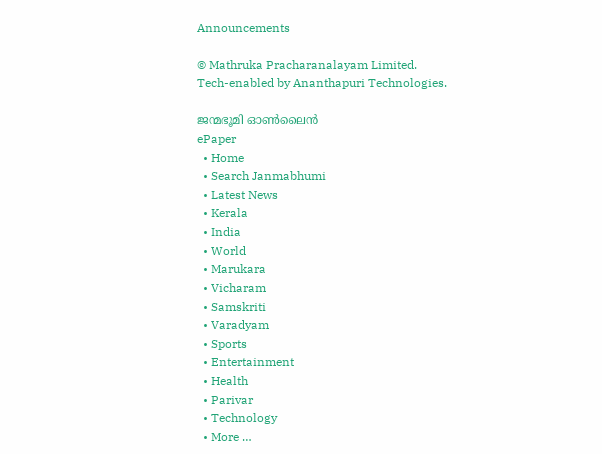Announcements

© Mathruka Pracharanalayam Limited.
Tech-enabled by Ananthapuri Technologies.

ജന്മഭൂമി ഓണ്‍ലൈന്‍
ePaper
  • Home
  • Search Janmabhumi
  • Latest News
  • Kerala
  • India
  • World
  • Marukara
  • Vicharam
  • Samskriti
  • Varadyam
  • Sports
  • Entertainment
  • Health
  • Parivar
  • Technology
  • More …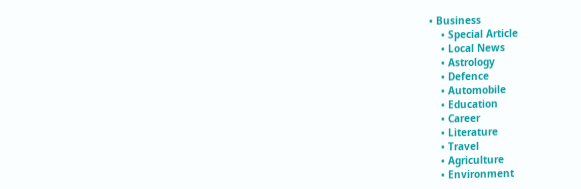• Business
    • Special Article
    • Local News
    • Astrology
    • Defence
    • Automobile
    • Education
    • Career
    • Literature
    • Travel
    • Agriculture
    • Environment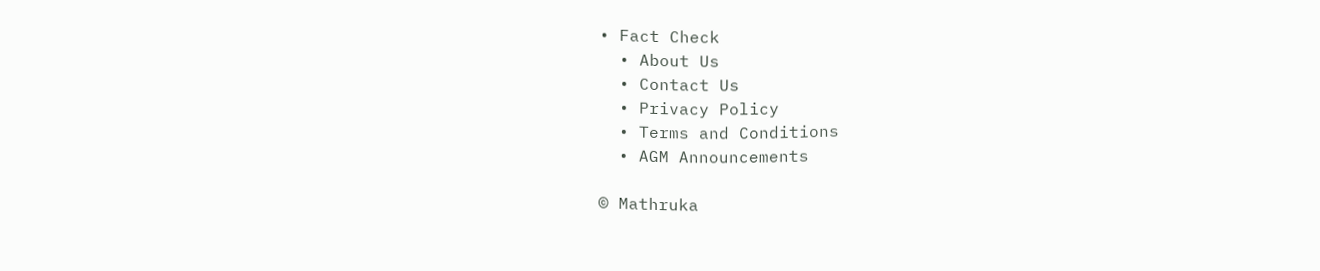• Fact Check
  • About Us
  • Contact Us
  • Privacy Policy
  • Terms and Conditions
  • AGM Announcements

© Mathruka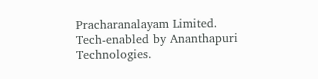Pracharanalayam Limited.
Tech-enabled by Ananthapuri Technologies.